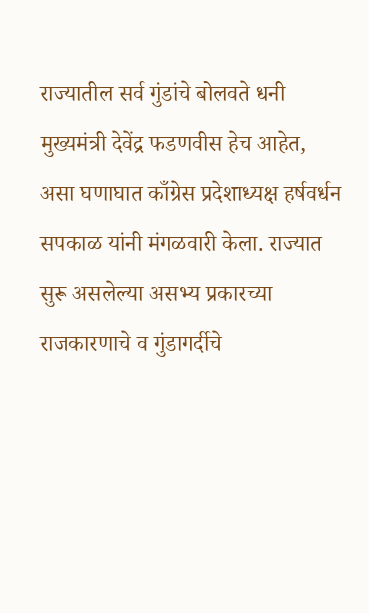राज्यातील सर्व गुंडांचे बोलवते धनी मुख्यमंत्री देवेंद्र फडणवीस हेच आहेत, असा घणाघात काँग्रेस प्रदेशाध्यक्ष हर्षवर्धन सपकाळ यांनी मंगळवारी केला. राज्यात सुरू असलेल्या असभ्य प्रकारच्या राजकारणाचे व गुंडागर्दीचे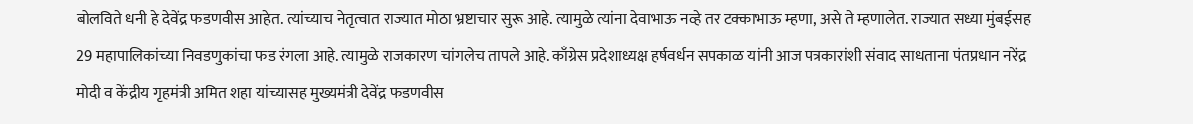बोलविते धनी हे देवेंद्र फडणवीस आहेत. त्यांच्याच नेतृत्वात राज्यात मोठा भ्रष्टाचार सुरू आहे. त्यामुळे त्यांना देवाभाऊ नव्हे तर टक्काभाऊ म्हणा, असे ते म्हणालेत. राज्यात सध्या मुंबईसह 29 महापालिकांच्या निवडणुकांचा फड रंगला आहे. त्यामुळे राजकारण चांगलेच तापले आहे. काँग्रेस प्रदेशाध्यक्ष हर्षवर्धन सपकाळ यांनी आज पत्रकारांशी संवाद साधताना पंतप्रधान नरेंद्र मोदी व केंद्रीय गृहमंत्री अमित शहा यांच्यासह मुख्यमंत्री देवेंद्र फडणवीस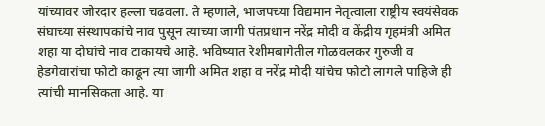यांच्यावर जोरदार हल्ला चढवला. ते म्हणाले, भाजपच्या विद्यमान नेतृत्वाला राष्ट्रीय स्वयंसेवक संघाच्या संस्थापकांचे नाव पुसून त्याच्या जागी पंतप्रधान नरेंद्र मोदी व केंद्रीय गृहमंत्री अमित शहा या दोघांचे नाव टाकायचे आहे. भविष्यात रेशीमबागेतील गोळवलकर गुरुजी व हेडगेवारांचा फोटो काढून त्या जागी अमित शहा व नरेंद्र मोदी यांचेच फोटो लागले पाहिजे ही त्यांची मानसिकता आहे. या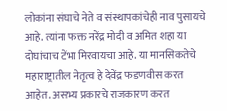लोकांना संघाचे नेते व संस्थापकांचेही नाव पुसायचे आहे. त्यांना फक्त नरेंद्र मोदी व अमित शहा या दोघांचाच टेंभा मिरवायचा आहे. या मानसिकतेचे महाराष्ट्रातील नेतृत्व हे देवेंद्र फडणवीस करत आहेत. असभ्य प्रकारचे राजकारण करत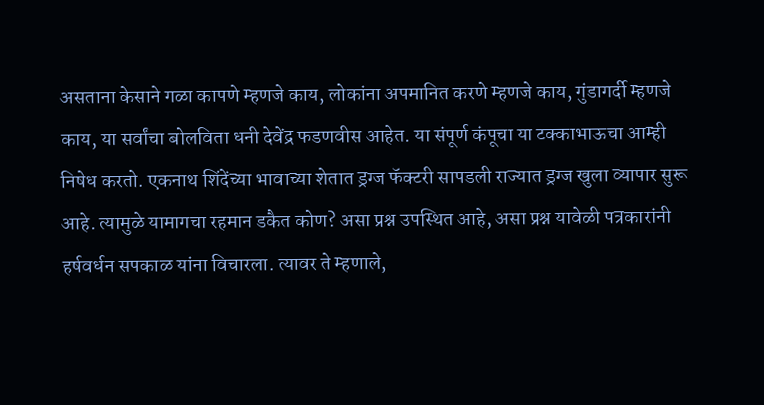असताना केसाने गळा कापणे म्हणजे काय, लोकांना अपमानित करणे म्हणजे काय, गुंडागर्दी म्हणजे काय, या सर्वांचा बोलविता धनी देवेंद्र फडणवीस आहेत. या संपूर्ण कंपूचा या टक्काभाऊचा आम्ही निषेध करतो. एकनाथ शिंदेंच्या भावाच्या शेतात ड्रग्ज फॅक्टरी सापडली राज्यात ड्रग्ज खुला व्यापार सुरू आहे. त्यामुळे यामागचा रहमान डकैत कोण? असा प्रश्न उपस्थित आहे, असा प्रश्न यावेळी पत्रकारांनी हर्षवर्धन सपकाळ यांना विचारला. त्यावर ते म्हणाले,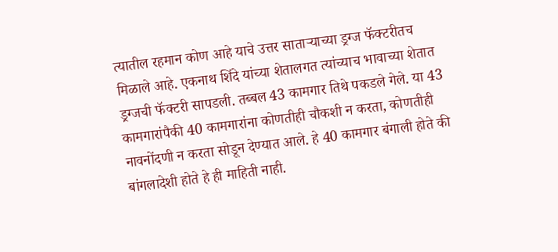त्यातील रहमान कोण आहे याचे उत्तर साताऱ्याच्या ड्रग्ज फॅक्टरीतच मिळाले आहे. एकनाथ शिंदे यांच्या शेतालगत त्यांच्याच भावाच्या शेतात ड्रग्जची फॅक्टरी सापडली. तब्बल 43 कामगार तिथे पकडले गेले. या 43 कामगारांपैकी 40 कामगारांना कोणतीही चौकशी न करता, कोणतीही नावनोंदणी न करता सोडून देण्यात आले. हे 40 कामगार बंगाली होते की बांगलादेशी होते हे ही माहिती नाही.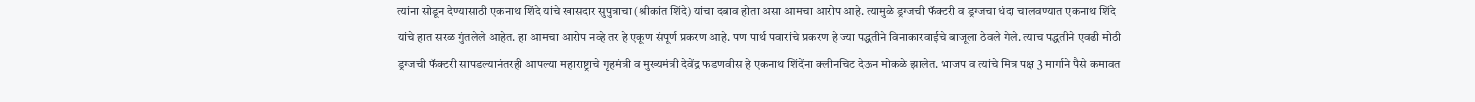त्यांना सोडून देण्यासाठी एकनाथ शिंदे यांचे खासदार सुपुत्राचा (श्रीकांत शिंदे) यांचा दबाव होता असा आमचा आरोप आहे. त्यामुळे ड्रग्जची फॅक्टरी व ड्रग्जचा धंदा चालवण्यात एकनाथ शिंदे यांचे हात सरळ गुंतलेले आहेत. हा आमचा आरोप नव्हे तर हे एकूण संपूर्ण प्रकरण आहे. पण पार्थ पवारांचे प्रकरण हे ज्या पद्धतीने विनाकारवाईचे बाजूला ठेवले गेले. त्याच पद्धतीने एवढी मोठी ड्रग्जची फॅक्टरी सापडल्यानंतरही आपल्या महाराष्ट्राचे गृहमंत्री व मुख्यमंत्री देवेंद्र फडणवीस हे एकनाथ शिंदेंना क्लीनचिट देऊन मोकळे झालेत. भाजप व त्यांचे मित्र पक्ष 3 मार्गाने पैसे कमावत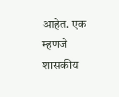आहेत. एक म्हणजे शासकीय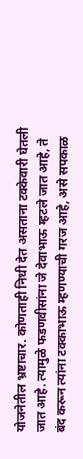योजनेतील भ्रष्टाचार. कोणताही निधी देत असताना टक्केवारी घेतली जात आहे. त्यामुळे फडणवीसांना जे देवाभाऊ म्हटले जात आहे, ते बंद करून त्यांना टक्काभाऊ म्हणण्याची गरज आहे, असे सपकाळ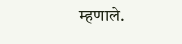म्हणाले.